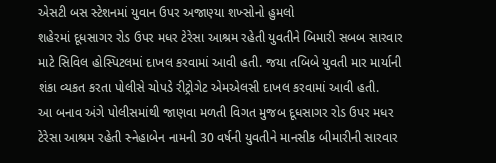એસટી બસ સ્ટેશનમાં યુવાન ઉપર અજાણ્યા શખ્સોનો હુમલો
શહેરમાં દૂધસાગર રોડ ઉપર મધર ટેરેસા આશ્રમ રહેતી યુવતીને બિમારી સબબ સારવાર માટે સિવિલ હોસ્પિટલમાં દાખલ કરવામાં આવી હતી. જયા તબિબે યુવતી માર માર્યાની શંકા વ્યકત કરતા પોલીસે ચોપડે રીટ્રોગેટ એમએલસી દાખલ કરવામાં આવી હતી.
આ બનાવ અંગે પોલીસમાંથી જાણવા મળતી વિગત મુજબ દૂધસાગર રોડ ઉપર મધર ટેરેસા આશ્રમ રહેતી સ્નેહાબેન નામની 30 વર્ષની યુવતીને માનસીક બીમારીની સારવાર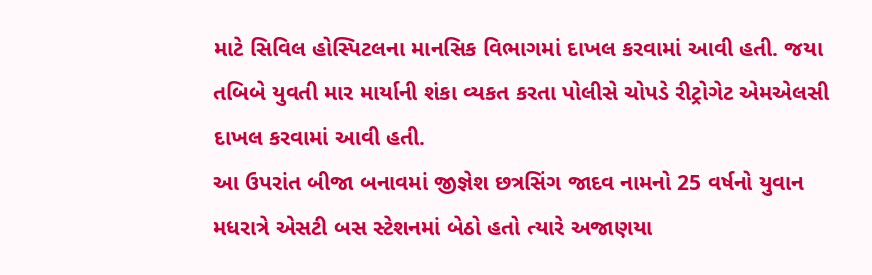માટે સિવિલ હોસ્પિટલના માનસિક વિભાગમાં દાખલ કરવામાં આવી હતી. જયા તબિબે યુવતી માર માર્યાની શંકા વ્યકત કરતા પોલીસે ચોપડે રીટ્રોગેટ એમએલસી દાખલ કરવામાં આવી હતી.
આ ઉપરાંત બીજા બનાવમાં જીજ્ઞેશ છત્રસિંગ જાદવ નામનો 25 વર્ષનો યુવાન મધરાત્રે એસટી બસ સ્ટેશનમાં બેઠો હતો ત્યારે અજાણયા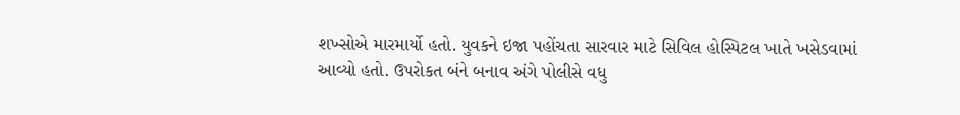શખ્સોએ મારમાર્યો હતો. યુવકને ઇજા પહોંચતા સારવાર માટે સિવિલ હોસ્પિટલ ખાતે ખસેડવામાં આવ્યો હતો. ઉપરોકત બંને બનાવ અંગે પોલીસે વધુ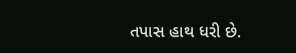તપાસ હાથ ધરી છે.